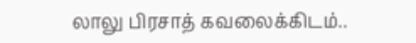லாலு பிரசாத் கவலைக்கிடம்..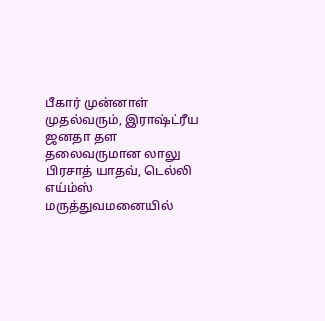பீகார் முன்னாள் முதல்வரும், இராஷ்ட்ரீய ஜனதா தள தலைவருமான லாலு பிரசாத் யாதவ், டெல்லி எய்ம்ஸ் மருத்துவமனையில்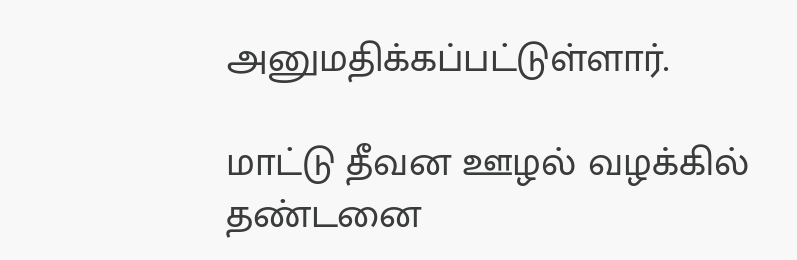அனுமதிக்கப்பட்டுள்ளார்.

மாட்டு தீவன ஊழல் வழக்கில் தண்டனை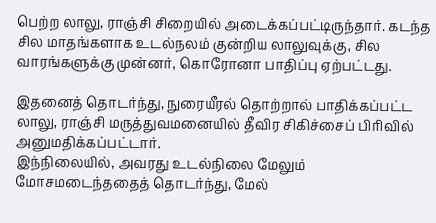பெற்ற லாலு, ராஞ்சி சிறையில் அடைக்கப்பட்டிருந்தார். கடந்த சில மாதங்களாக உடல்நலம் குன்றிய லாலுவுக்கு, சில வாரங்களுக்கு முன்னர், கொரோனா பாதிப்பு ஏற்பட்டது.

இதனைத் தொடர்ந்து, நுரையீரல் தொற்றால் பாதிக்கப்பட்ட லாலு, ராஞ்சி மருத்துவமனையில் தீவிர சிகிச்சைப் பிரிவில் அனுமதிக்கப்பட்டார்.
இந்நிலையில், அவரது உடல்நிலை மேலும் மோசமடைந்ததைத் தொடர்ந்து, மேல்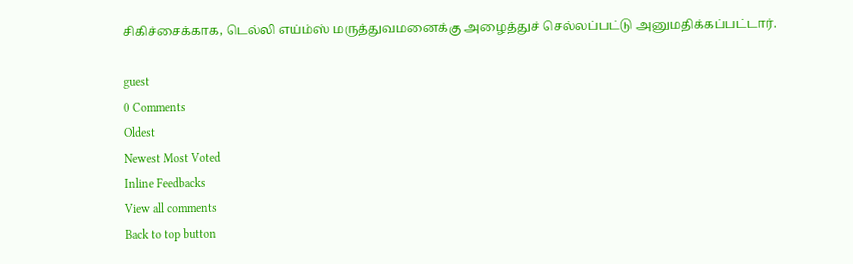சிகிச்சைக்காக, டெல்லி எய்ம்ஸ் மருத்துவமனைக்கு அழைத்துச் செல்லப்பட்டு அனுமதிக்கப்பட்டார்.

guest
0 Comments
Oldest
Newest Most Voted
Inline Feedbacks
View all comments
Back to top button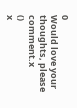0
Would love your thoughts, please comment.x
()
x